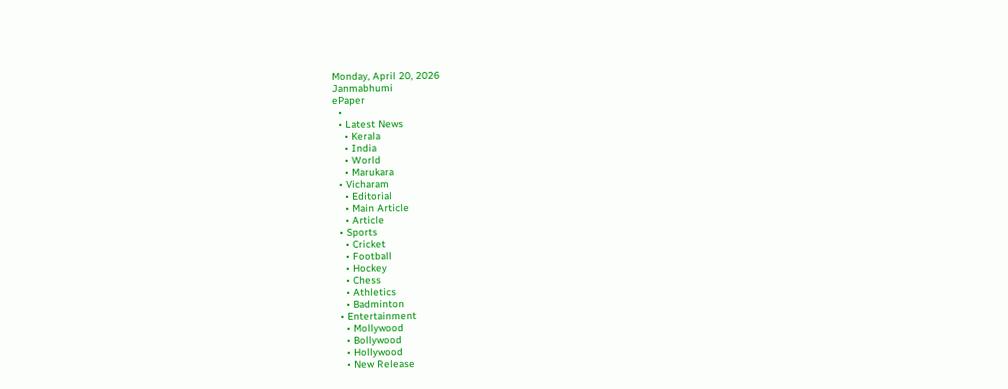Monday, April 20, 2026
Janmabhumi
ePaper
  •
  • Latest News
    • Kerala
    • India
    • World
    • Marukara
  • Vicharam
    • Editorial
    • Main Article
    • Article
  • Sports
    • Cricket
    • Football
    • Hockey
    • Chess
    • Athletics
    • Badminton
  • Entertainment
    • Mollywood
    • Bollywood
    • Hollywood
    • New Release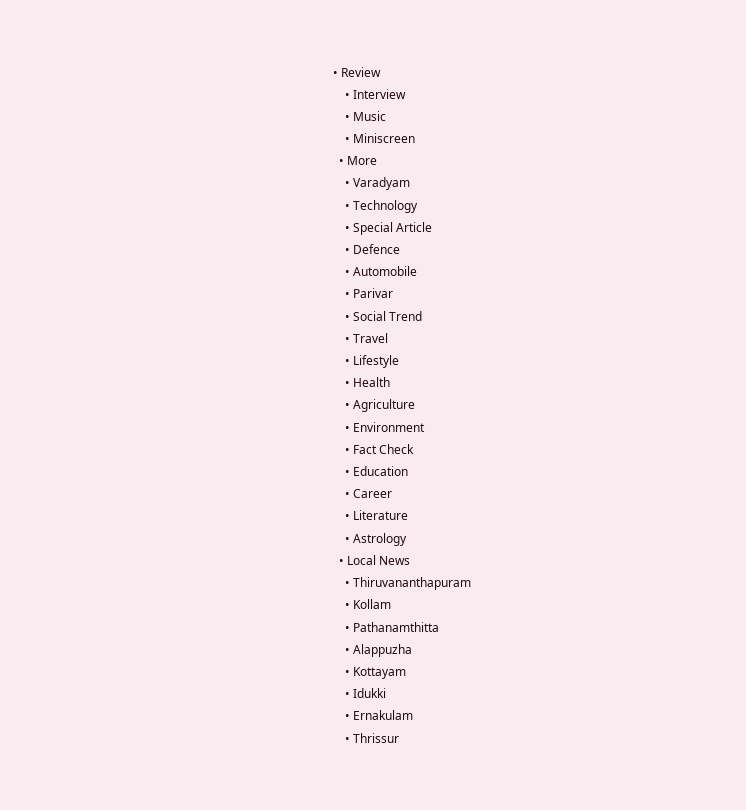• Review
    • Interview
    • Music
    • Miniscreen
  • More
    • Varadyam
    • Technology
    • Special Article
    • Defence
    • Automobile
    • Parivar
    • Social Trend
    • Travel
    • Lifestyle
    • Health
    • Agriculture
    • Environment
    • Fact Check
    • Education
    • Career
    • Literature
    • Astrology
  • Local News
    • Thiruvananthapuram
    • Kollam
    • Pathanamthitta
    • Alappuzha
    • Kottayam
    • Idukki
    • Ernakulam
    • Thrissur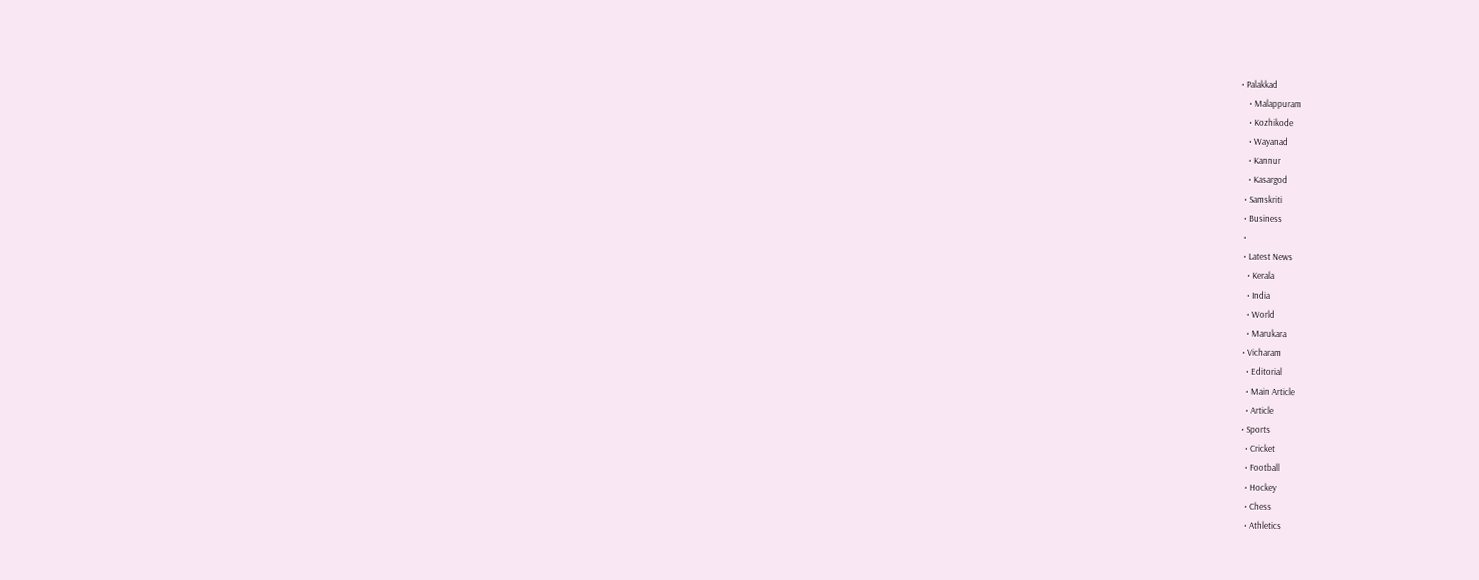• Palakkad
    • Malappuram
    • Kozhikode
    • Wayanad
    • Kannur
    • Kasargod
  • Samskriti
  • Business
  •
  • Latest News
    • Kerala
    • India
    • World
    • Marukara
  • Vicharam
    • Editorial
    • Main Article
    • Article
  • Sports
    • Cricket
    • Football
    • Hockey
    • Chess
    • Athletics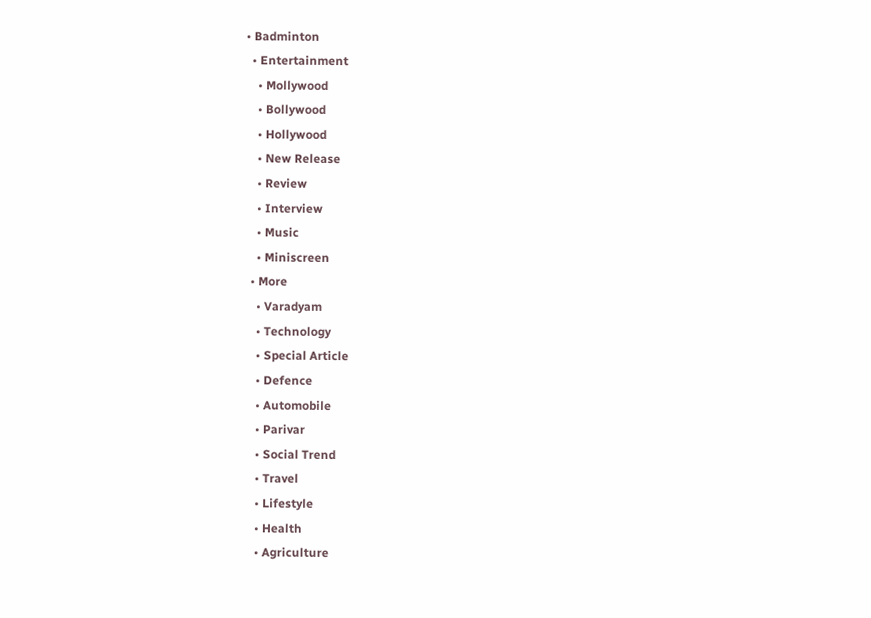• Badminton
  • Entertainment
    • Mollywood
    • Bollywood
    • Hollywood
    • New Release
    • Review
    • Interview
    • Music
    • Miniscreen
  • More
    • Varadyam
    • Technology
    • Special Article
    • Defence
    • Automobile
    • Parivar
    • Social Trend
    • Travel
    • Lifestyle
    • Health
    • Agriculture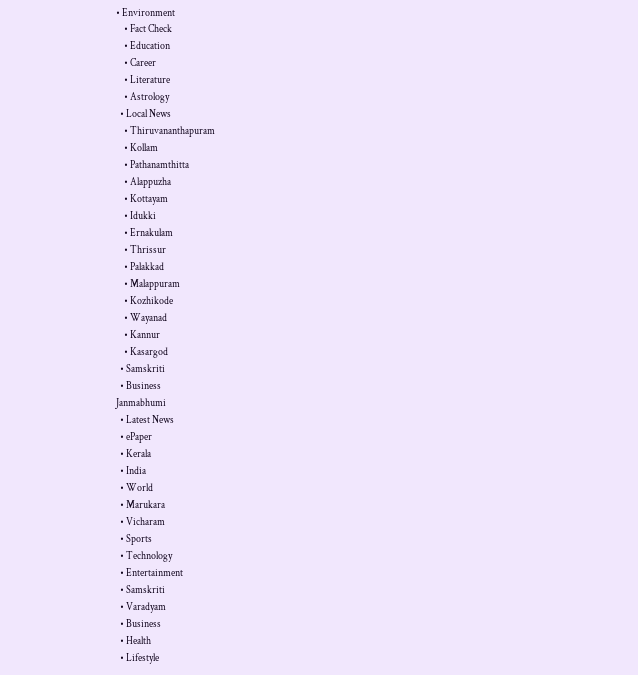• Environment
    • Fact Check
    • Education
    • Career
    • Literature
    • Astrology
  • Local News
    • Thiruvananthapuram
    • Kollam
    • Pathanamthitta
    • Alappuzha
    • Kottayam
    • Idukki
    • Ernakulam
    • Thrissur
    • Palakkad
    • Malappuram
    • Kozhikode
    • Wayanad
    • Kannur
    • Kasargod
  • Samskriti
  • Business
Janmabhumi
  • Latest News
  • ePaper
  • Kerala
  • India
  • World
  • Marukara
  • Vicharam
  • Sports
  • Technology
  • Entertainment
  • Samskriti
  • Varadyam
  • Business
  • Health
  • Lifestyle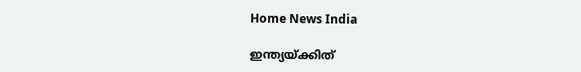Home News India

ഇന്ത്യയ്‌ക്കിത്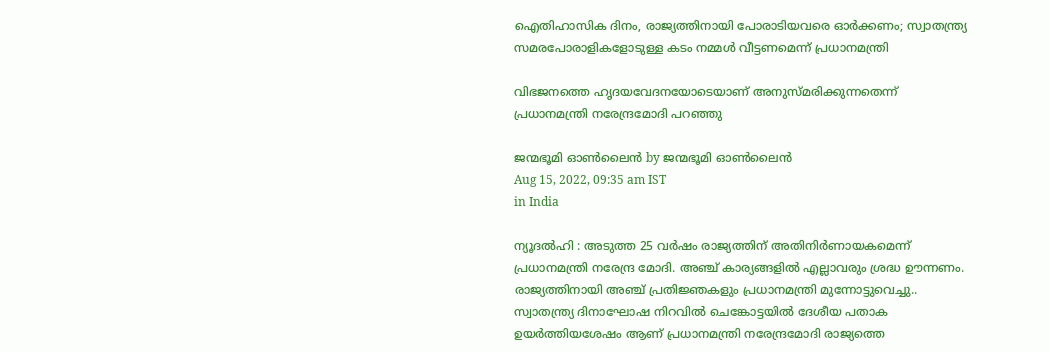ഐതിഹാസിക ദിനം, രാജ്യത്തിനായി പോരാടിയവരെ ഓര്‍ക്കണം; സ്വാതന്ത്ര്യ സമരപോരാളികളോടുള്ള കടം നമ്മള്‍ വീട്ടണമെന്ന് പ്രധാനമന്ത്രി

വിഭജനത്തെ ഹൃദയവേദനയോടെയാണ് അനുസ്മരിക്കുന്നതെന്ന് പ്രധാനമന്ത്രി നരേന്ദ്രമോദി പറഞ്ഞു

ജന്മഭൂമി ഓണ്‍ലൈന്‍ by ജന്മഭൂമി ഓണ്‍ലൈന്‍
Aug 15, 2022, 09:35 am IST
in India

ന്യൂദല്‍ഹി : അടുത്ത 25 വർഷം രാജ്യത്തിന് അതിനിർണായകമെന്ന് പ്രധാനമന്ത്രി നരേന്ദ്ര മോദി. അഞ്ച് കാര്യങ്ങളിൽ എല്ലാവരും ശ്രദ്ധ ഊന്നണം. രാജ്യത്തിനായി അഞ്ച് പ്രതിജ്ഞകളും പ്രധാനമന്ത്രി മുന്നോട്ടുവെച്ചു..  സ്വാതന്ത്ര്യ ദിനാഘോഷ നിറവിൽ ചെങ്കോട്ടയിൽ ദേശീയ പതാക ഉയർത്തിയശേഷം ആണ് പ്രധാനമന്ത്രി നരേന്ദ്രമോദി രാജ്യത്തെ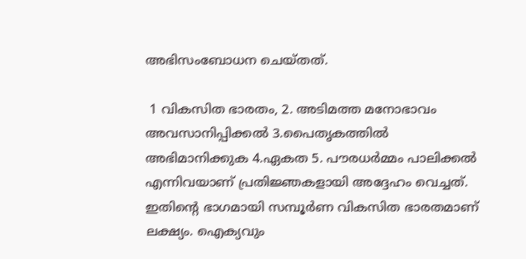അഭിസംബോധന ചെയ്തത്.

 1 വികസിത ഭാരതം, 2. അടിമത്ത മനോഭാവം അവസാനിപ്പിക്കല്‍ 3.പൈതൃകത്തില്‍ അഭിമാനിക്കുക 4.ഏകത 5. പൗരധര്‍മ്മം പാലിക്കല്‍ എന്നിവയാണ് പ്രതിജ്ഞകളായി അദ്ദേഹം വെച്ചത്. ഇതിന്റെ ഭാഗമായി സമ്പൂർണ വികസിത ഭാരതമാണ് ലക്ഷ്യം. ഐക്യവും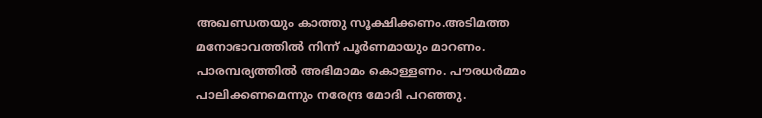അഖണ്ഡതയും കാത്തു സൂക്ഷിക്കണം.അടിമത്ത മനോഭാവത്തില്‍ നിന്ന് പൂർണമായും മാറണം. പാരമ്പര്യത്തിൽ അഭിമാമം കൊള്ളണം. പൗരധർമ്മം പാലിക്കണമെന്നും നരേന്ദ്ര മോദി പറഞ്ഞു.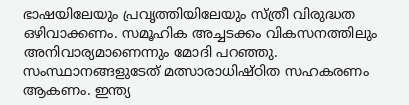ഭാഷയിലേയും പ്രവൃത്തിയിലേയും സ്ത്രീ വിരുദ്ധത ഒഴിവാക്കണം. സമൂഹിക അച്ചടക്കം വികസനത്തിലും അനിവാര്യമാണെന്നും മോദി പറഞ്ഞു. സംസ്ഥാനങ്ങളുടേത് മത്സാരാധിഷ്ഠിത സഹകരണം ആകണം. ഇന്ത്യ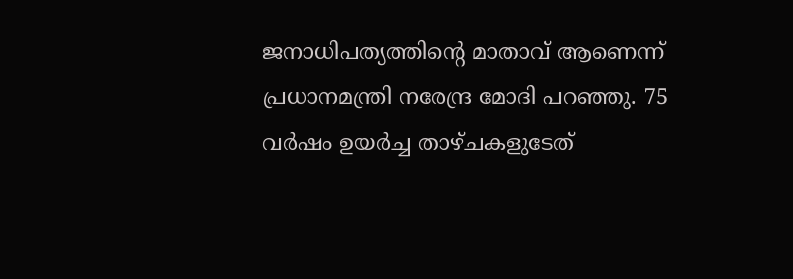ജനാധിപത്യത്തിന്റെ മാതാവ് ആണെന്ന് പ്രധാനമന്ത്രി നരേന്ദ്ര മോദി പറഞ്ഞു. 75 വർഷം ഉയർച്ച താഴ്ചകളുടേത്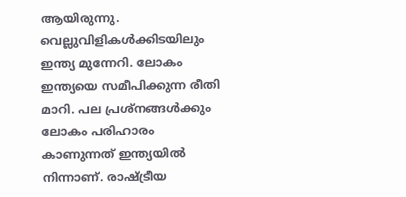ആയിരുന്നു. വെല്ലുവിളികൾക്കിടയിലും ഇന്ത്യ മുന്നേറി. ലോകം ഇന്ത്യയെ സമീപിക്കുന്ന രീതി മാറി. പല പ്രശ്നങ്ങൾക്കും ലോകം പരിഹാരം കാണുന്നത് ഇന്ത്യയിൽ നിന്നാണ്. രാഷ്‌ട്രീയ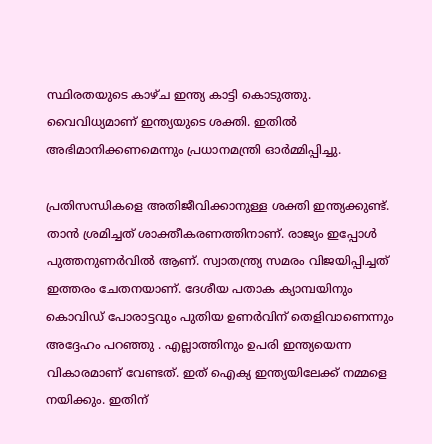സ്ഥിരതയുടെ കാഴ്ച ഇന്ത്യ കാട്ടി കൊടുത്തു. വൈവിധ്യമാണ് ഇന്ത്യയുടെ ശക്തി. ഇതിൽ അഭിമാനിക്കണമെന്നും പ്രധാനമന്ത്രി ഓര്‍മ്മിപ്പിച്ചു.

പ്രതിസന്ധികളെ അതിജീവിക്കാനുള്ള ശക്തി ഇന്ത്യക്കുണ്ട്. താൻ ശ്രമിച്ചത് ശാക്തീകരണത്തിനാണ്. രാജ്യം ഇപ്പോൾ പുത്തനുണർവിൽ ആണ്. സ്വാതന്ത്ര്യ സമരം വിജയിപ്പിച്ചത് ഇത്തരം ചേതനയാണ്. ദേശീയ പതാക ക്യാമ്പയിനും കൊവിഡ് പോരാട്ടവും പുതിയ ഉണർവിന് തെളിവാണെന്നും അദ്ദേഹം പറഞ്ഞു . എല്ലാത്തിനും ഉപരി ഇന്ത്യയെന്ന വികാരമാണ് വേണ്ടത്. ഇത് ഐക്യ ഇന്ത്യയിലേക്ക് നമ്മളെ നയിക്കും. ഇതിന്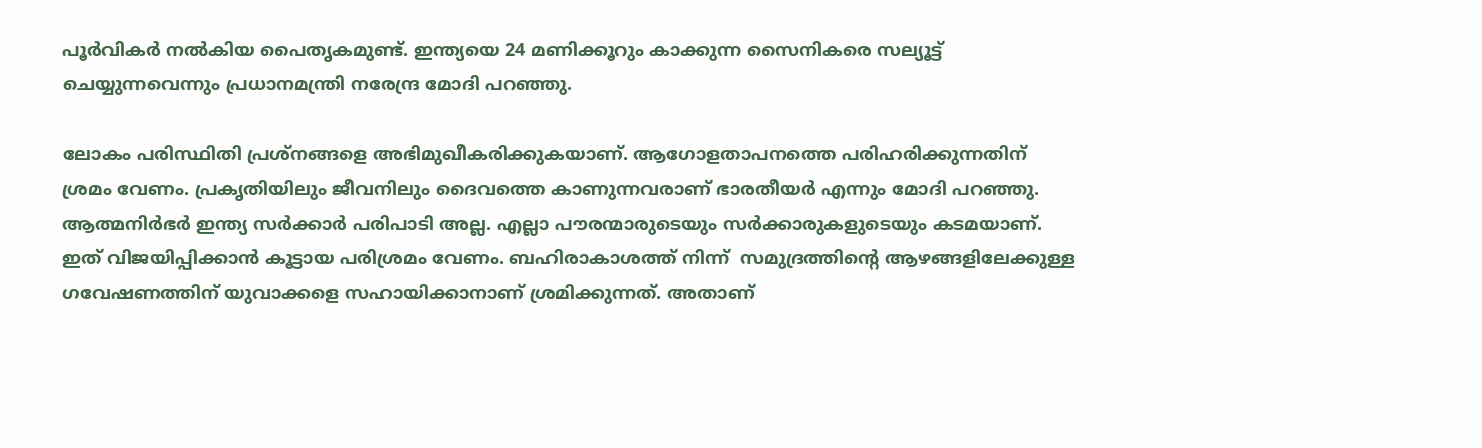പൂർവികർ നൽകിയ പൈതൃകമുണ്ട്. ഇന്ത്യയെ 24 മണിക്കൂറും കാക്കുന്ന സൈനികരെ സല്യൂട്ട് ചെയ്യുന്നവെന്നും പ്രധാനമന്ത്രി നരേന്ദ്ര മോദി പറഞ്ഞു.

ലോകം പരിസ്ഥിതി പ്രശ്നങ്ങളെ അഭിമുഖീകരിക്കുകയാണ്. ആഗോളതാപനത്തെ പരിഹരിക്കുന്നതിന് ശ്രമം വേണം. പ്രകൃതിയിലും ജീവനിലും ദൈവത്തെ കാണുന്നവരാണ് ഭാരതീയർ എന്നും മോദി പറഞ്ഞു. ആത്മനിർഭർ ഇന്ത്യ സർക്കാർ പരിപാടി അല്ല. എല്ലാ പൗരന്മാരുടെയും സർക്കാരുകളുടെയും കടമയാണ്. ഇത് വിജയിപ്പിക്കാൻ കൂട്ടായ പരിശ്രമം വേണം. ബഹിരാകാശത്ത് നിന്ന്  സമുദ്രത്തിന്റെ ആഴങ്ങളിലേക്കുള്ള ഗവേഷണത്തിന് യുവാക്കളെ സഹായിക്കാനാണ് ശ്രമിക്കുന്നത്. അതാണ്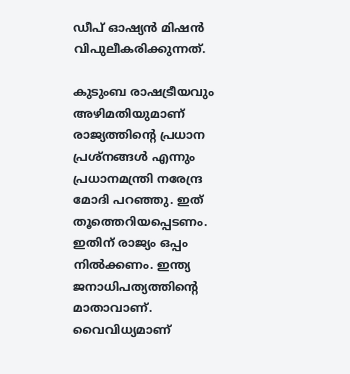ഡീപ് ഓഷ്യൻ മിഷൻ വിപുലീകരിക്കുന്നത്.

കുടുംബ രാഷട്രീയവും അഴിമതിയുമാണ് രാജ്യത്തിന്റെ പ്രധാന പ്രശ്നങ്ങൾ എന്നും പ്രധാനമന്ത്രി നരേന്ദ്ര മോദി പറഞ്ഞു. ഇത് തൂത്തെറിയപ്പെടണം. ഇതിന് രാജ്യം ഒപ്പം നിൽക്കണം. ഇന്ത്യ ജനാധിപത്യത്തിന്റെ മാതാവാണ്. വൈവിധ്യമാണ്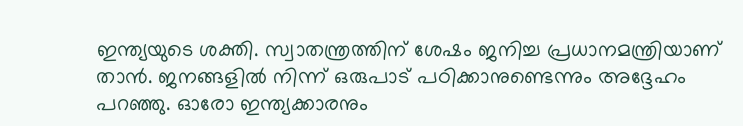ഇന്ത്യയുടെ ശക്തി. സ്വാതന്ത്രത്തിന് ശേഷം ജനിച്ച പ്രധാനമന്ത്രിയാണ് താൻ. ജനങ്ങളിൽ നിന്ന് ഒരുപാട് പഠിക്കാനുണ്ടെന്നും അദ്ദേഹം പറഞ്ഞു. ഓരോ ഇന്ത്യക്കാരനും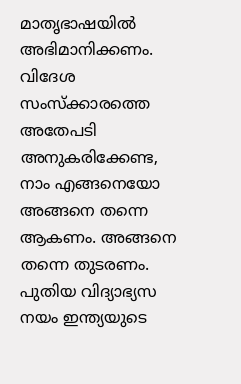മാതൃഭാഷയിൽ അഭിമാനിക്കണം. വിദേശ സംസ്ക്കാരത്തെ അതേപടി അനുകരിക്കേണ്ട, നാം എങ്ങനെയോ അങ്ങനെ തന്നെ ആകണം. അങ്ങനെ തന്നെ തുടരണം. പുതിയ വിദ്യാഭ്യസ നയം ഇന്ത്യയുടെ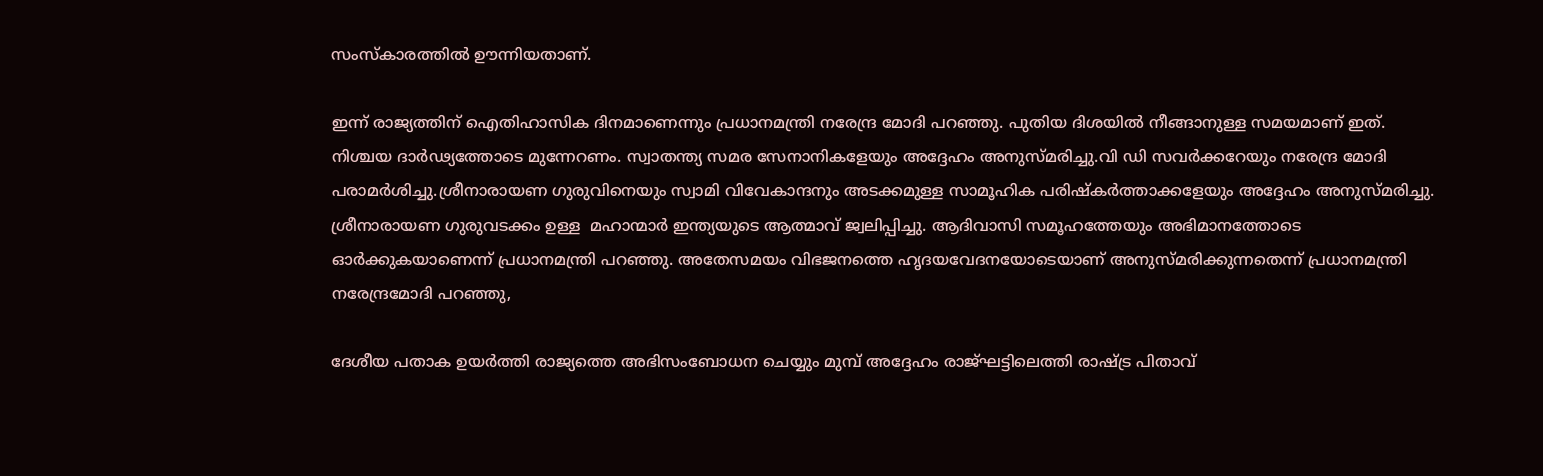സംസ്കാരത്തിൽ ഊന്നിയതാണ്.

ഇന്ന് രാജ്യത്തിന് ഐതിഹാസിക ദിനമാണെന്നും പ്രധാനമന്ത്രി നരേന്ദ്ര മോദി പറഞ്ഞു. പുതിയ ദിശയിൽ നീങ്ങാനുള്ള സമയമാണ് ഇത്. നിശ്ചയ ദാർഢ്യത്തോടെ മുന്നേറണം. സ്വാതന്ത്യ സമര സേനാനികളേയും അദ്ദേഹം അനുസ്മരിച്ചു.വി ഡി സവർക്കറേയും നരേന്ദ്ര മോദി പരാമർശിച്ചു.ശ്രീനാരായണ ഗുരുവിനെയും സ്വാമി വിവേകാന്ദനും അടക്കമുള്ള സാമൂഹിക പരിഷ്കർത്താക്കളേയും അദ്ദേഹം അനുസ്മരിച്ചു. ശ്രീനാരായണ ഗുരുവടക്കം ഉള്ള  മഹാന്മാർ ഇന്ത്യയുടെ ആത്മാവ് ജ്വലിപ്പിച്ചു. ആദിവാസി സമൂഹത്തേയും അഭിമാനത്തോടെ ഓർക്കുകയാണെന്ന് പ്രധാനമന്ത്രി പറഞ്ഞു. അതേസമയം വിഭജനത്തെ ഹൃദയവേദനയോടെയാണ് അനുസ്മരിക്കുന്നതെന്ന് പ്രധാനമന്ത്രി നരേന്ദ്രമോദി പറഞ്ഞു,

ദേശീയ പതാക ഉയർത്തി രാജ്യത്തെ അഭിസംബോധന ചെയ്യും മുമ്പ് അദ്ദേഹം രാജ്ഘട്ടിലെത്തി രാഷ്‌ട്ര പിതാവ്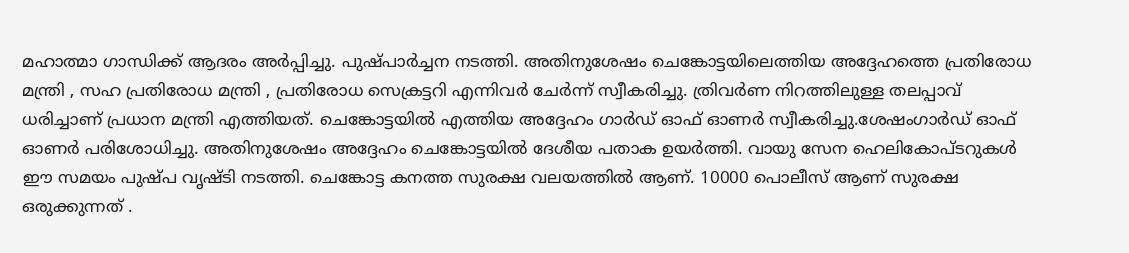മഹാത്മാ ഗാന്ധിക്ക് ആദരം അർപ്പിച്ചു. പുഷ്പാർച്ചന നടത്തി. അതിനുശേഷം ചെങ്കോട്ടയിലെത്തിയ അദ്ദേഹത്തെ പ്രതിരോധ മന്ത്രി , സഹ പ്രതിരോധ മന്ത്രി , പ്രതിരോധ സെക്രട്ടറി എന്നിവർ ചേർന്ന് സ്വീകരിച്ചു. ത്രിവർണ നിറത്തിലുള്ള തലപ്പാവ് ധരിച്ചാണ് പ്രധാന മന്ത്രി എത്തിയത്. ചെങ്കോട്ടയിൽ എത്തിയ അദ്ദേഹം ഗാർഡ് ഓഫ് ഓണർ സ്വീകരിച്ചു.ശേഷംഗാർഡ് ഓഫ് ഓണർ പരിശോധിച്ചു. അതിനുശേഷം അദ്ദേഹം ചെങ്കോട്ടയിൽ ദേശീയ പതാക ഉയർത്തി. വായു സേന ഹെലികോപ്ടറുകൾ ഈ സമയം പുഷ്പ വൃഷ്ടി നടത്തി. ചെങ്കോട്ട കനത്ത സുരക്ഷ വലയത്തിൽ ആണ്. 10000 പൊലീസ് ആണ് സുരക്ഷ ഒരുക്കുന്നത് .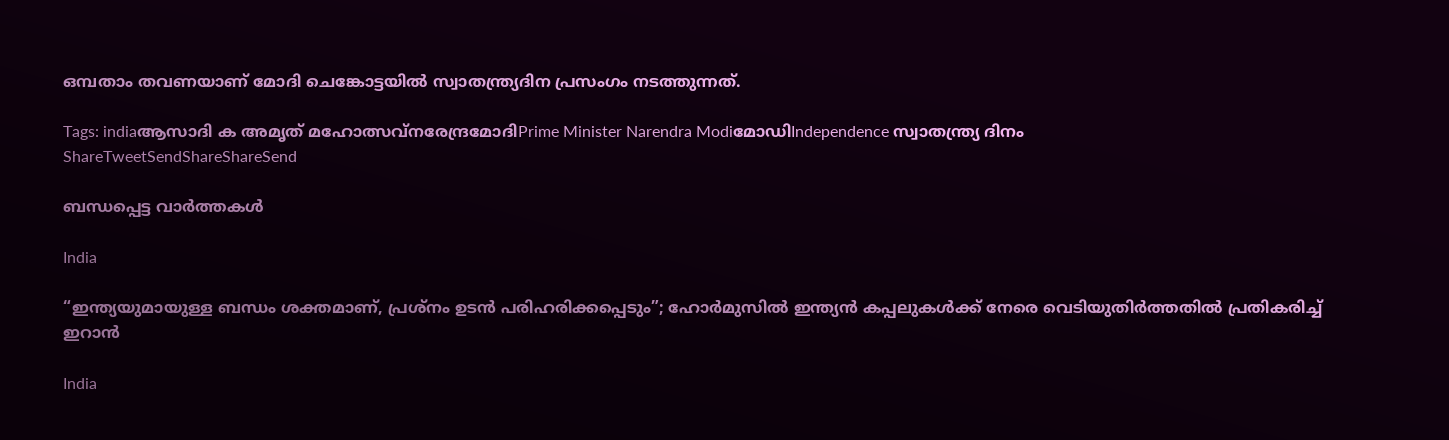ഒമ്പതാം തവണയാണ് മോദി ചെങ്കോട്ടയില്‍ സ്വാതന്ത്ര്യദിന പ്രസംഗം നടത്തുന്നത്.

Tags: indiaആസാദി ക അമൃത് മഹോത്സവ്നരേന്ദ്രമോദിPrime Minister Narendra ModiമോഡിIndependence സ്വാതന്ത്ര്യ ദിനം
ShareTweetSendShareShareSend

ബന്ധപ്പെട്ട വാര്‍ത്തകള്‍

India

“ഇന്ത്യയുമായുള്ള ബന്ധം ശക്തമാണ്, പ്രശ്നം ഉടൻ പരിഹരിക്കപ്പെടും”; ഹോർമുസിൽ ഇന്ത്യൻ കപ്പലുകൾക്ക് നേരെ വെടിയുതിർത്തതിൽ പ്രതികരിച്ച് ഇറാൻ

India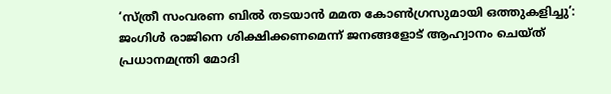‘സ്ത്രീ സംവരണ ബിൽ തടയാൻ മമത കോൺഗ്രസുമായി ഒത്തുകളിച്ചു’: ജംഗിൾ രാജിനെ ശിക്ഷിക്കണമെന്ന് ജനങ്ങളോട് ആഹ്വാനം ചെയ്ത് പ്രധാനമന്ത്രി മോദി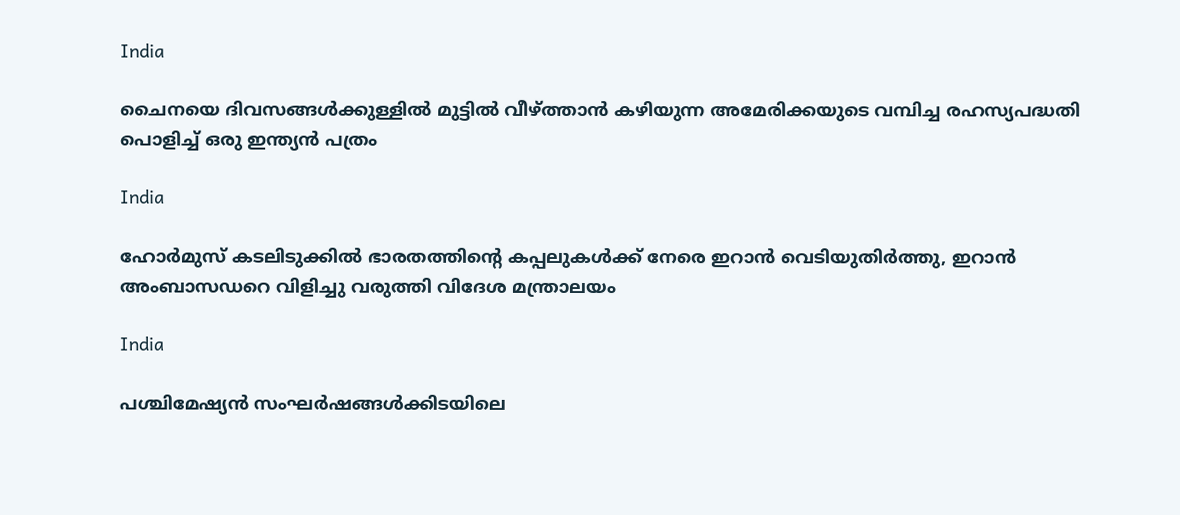India

ചൈനയെ ദിവസങ്ങള്‍ക്കുള്ളില്‍ മുട്ടില്‍ വീഴ്‌ത്താന്‍ കഴിയുന്ന അമേരിക്കയുടെ വമ്പിച്ച രഹസ്യപദ്ധതി പൊളിച്ച് ഒരു ഇന്ത്യന്‍ പത്രം

India

ഹോര്‍മുസ് കടലിടുക്കില്‍ ഭാരതത്തിന്റെ കപ്പലുകള്‍ക്ക് നേരെ ഇറാന്‍ വെടിയുതിര്‍ത്തു, ഇറാന്‍ അംബാസഡറെ വിളിച്ചു വരുത്തി വിദേശ മന്ത്രാലയം

India

പശ്ചിമേഷ്യൻ സംഘർഷങ്ങൾക്കിടയിലെ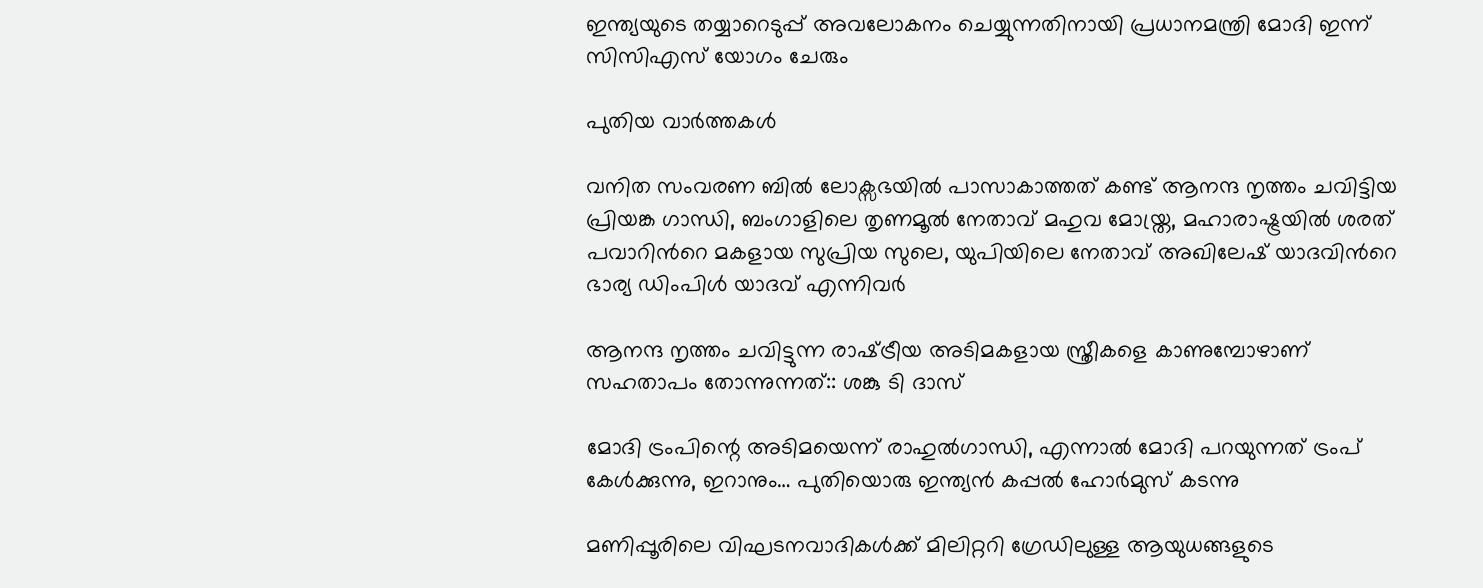ഇന്ത്യയുടെ തയ്യാറെടുപ്പ് അവലോകനം ചെയ്യുന്നതിനായി പ്രധാനമന്ത്രി മോദി ഇന്ന് സിസിഎസ് യോഗം ചേരും

പുതിയ വാര്‍ത്തകള്‍

വനിത സംവരണ ബിൽ ലോക്സഭയിൽ പാസാകാത്തത് കണ്ട് ആനന്ദ നൃത്തം ചവിട്ടിയ പ്രിയങ്ക ഗാന്ധി, ബംഗാളിലെ തൃണമൂല്‍ നേതാവ് മഹുവ മോയ്ത്ര, മഹാരാഷ്ട്രയില്‍ ശരത് പവാറിന്‍റെ മകളായ സുപ്രിയ സുലെ, യുപിയിലെ നേതാവ് അഖിലേഷ് യാദവിന്‍റെ ഭാര്യ ഡിംപിള്‍ യാദവ് എന്നിവര്‍

ആനന്ദ നൃത്തം ചവിട്ടുന്ന രാഷ്‌ട്രീയ അടിമകളായ സ്ത്രീകളെ കാണുമ്പോഴാണ് സഹതാപം തോന്നുന്നത്:: ശങ്കു ടി ദാസ്

മോദി ട്രംപിന്റെ അടിമയെന്ന് രാഹുല്‍ഗാന്ധി, എന്നാല്‍ മോദി പറയുന്നത് ട്രംപ് കേള്‍ക്കുന്നു, ഇറാനും… പുതിയൊരു ഇന്ത്യന്‍ കപ്പല്‍ ഹോര്‍മുസ് കടന്നു

മണിപ്പൂരിലെ വിഘടനവാദികള്‍ക്ക് മിലിറ്ററി ഗ്രേഡിലുള്ള ആയുധങ്ങളുടെ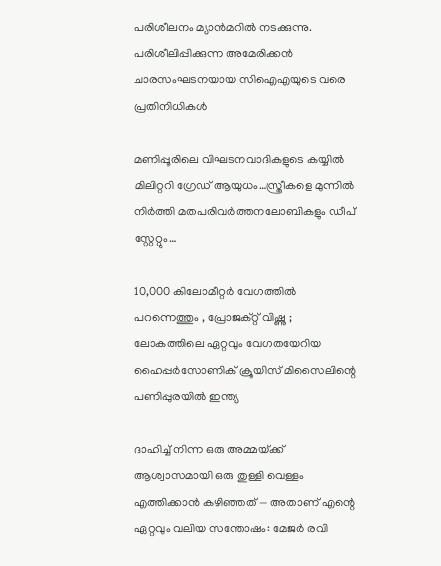പരിശീലനം മ്യാന്‍മറില്‍ നടക്കുന്നു. പരിശീലിപ്പിക്കുന്ന അമേരിക്കന്‍ ചാരസംഘടനയായ സിഐഎയുടെ വരെ പ്രതിനിധികള്‍

മണിപ്പൂരിലെ വിഘടനവാദികളുടെ കയ്യില്‍ മിലിറ്ററി ഗ്രേഡ് ആയുധം…സ്ത്രീകളെ മുന്നില്‍ നിര്‍ത്തി മതപരിവര്‍ത്തനലോബികളും ഡീപ് സ്റ്റേറ്റും…

10,000 കിലോമീറ്റർ വേഗത്തിൽ പറന്നെത്തും , പ്രോജക്റ്റ് വിഷ്ണു ; ലോകത്തിലെ ഏറ്റവും വേഗതയേറിയ ഹൈപ്പർസോണിക് ക്രൂയിസ് മിസൈലിന്റെ പണിപ്പുരയിൽ ഇന്ത്യ

ദാഹിച്ച് നിന്ന ഒരു അമ്മയ്‌ക്ക് ആശ്വാസമായി ഒരു തുള്ളി വെള്ളം എത്തിക്കാൻ കഴിഞ്ഞത് — അതാണ് എന്റെ ഏറ്റവും വലിയ സന്തോഷം: മേജര്‍ രവി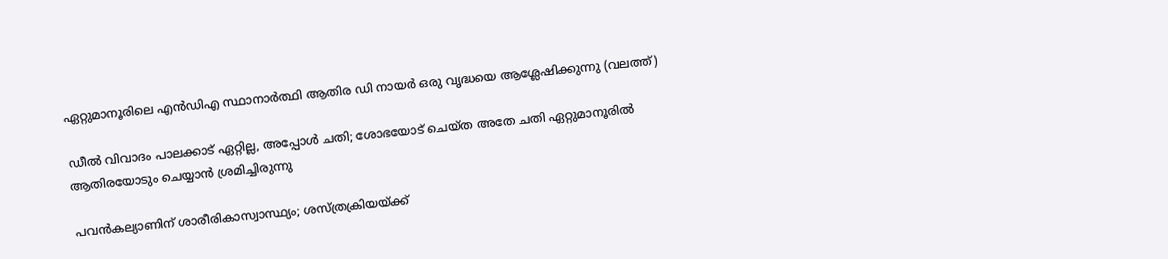ഏറ്റുമാനൂരിലെ എന്‍ഡിഎ സ്ഥാനാര്‍ത്ഥി ആതിര ഡി നായര്‍ ഒരു വൃദ്ധയെ ആശ്ലേഷിക്കുന്നു (വലത്ത്)

ഡീല്‍ വിവാദം പാലക്കാട് ഏറ്റില്ല, അപ്പോള്‍ ചതി; ശോഭയോട് ചെയ്ത അതേ ചതി ഏറ്റുമാനൂരില്‍ ആതിരയോടും ചെയ്യാന്‍ ശ്രമിച്ചിരുന്നു

പവന്‍കല്യാണിന് ശാരീരികാസ്വാസ്ഥ്യം; ശസ്ത്രക്രിയയ്‌ക്ക്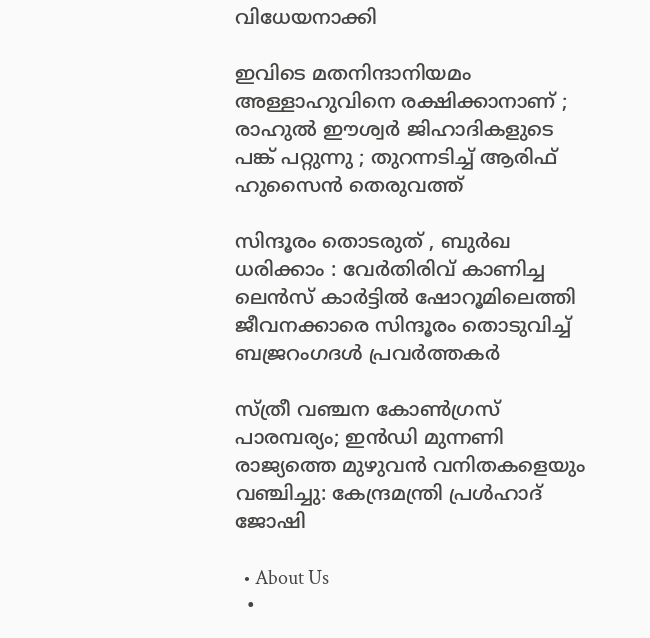വിധേയനാക്കി

ഇവിടെ മതനിന്ദാനിയമം അള്ളാ‍ഹുവിനെ രക്ഷിക്കാനാണ് ; രാഹുൽ ഈശ്വർ ജിഹാദികളുടെ പങ്ക് പറ്റുന്നു ; തുറന്നടിച്ച് ആരിഫ് ഹുസൈൻ തെരുവത്ത്

സിന്ദൂരം തൊടരുത് , ബുർഖ ധരിക്കാം : വേർതിരിവ് കാണിച്ച ലെന്‍സ് കാര്‍ട്ടിൽ ഷോറൂമിലെത്തി ജീവനക്കാരെ സിന്ദൂരം തൊടുവിച്ച് ബജ്രറംഗദൾ പ്രവർത്തകർ

സ്ത്രീ വഞ്ചന കോണ്‍ഗ്രസ് പാരമ്പര്യം; ഇന്‍ഡി മുന്നണി രാജ്യത്തെ മുഴുവന്‍ വനിതകളെയും വഞ്ചിച്ചു: കേന്ദ്രമന്ത്രി പ്രള്‍ഹാദ് ജോഷി

  • About Us
  •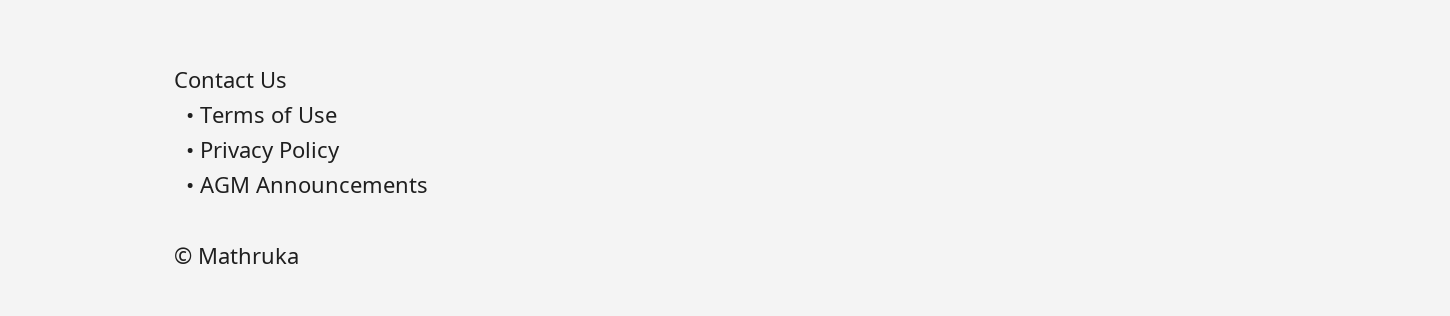Contact Us
  • Terms of Use
  • Privacy Policy
  • AGM Announcements

© Mathruka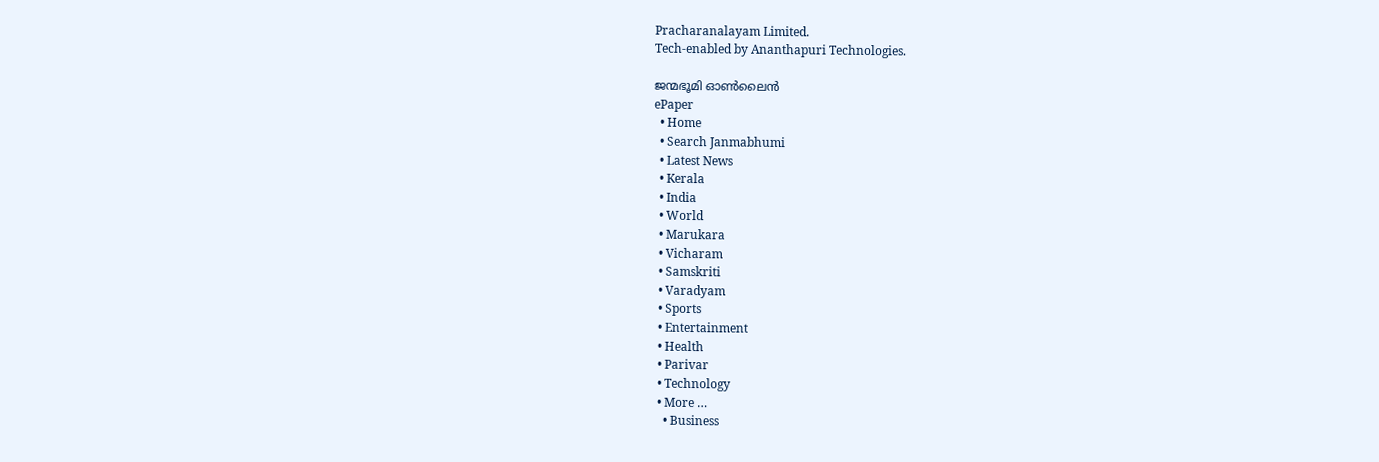Pracharanalayam Limited.
Tech-enabled by Ananthapuri Technologies.

ജന്മഭൂമി ഓണ്‍ലൈന്‍
ePaper
  • Home
  • Search Janmabhumi
  • Latest News
  • Kerala
  • India
  • World
  • Marukara
  • Vicharam
  • Samskriti
  • Varadyam
  • Sports
  • Entertainment
  • Health
  • Parivar
  • Technology
  • More …
    • Business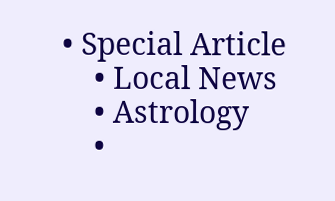• Special Article
    • Local News
    • Astrology
    •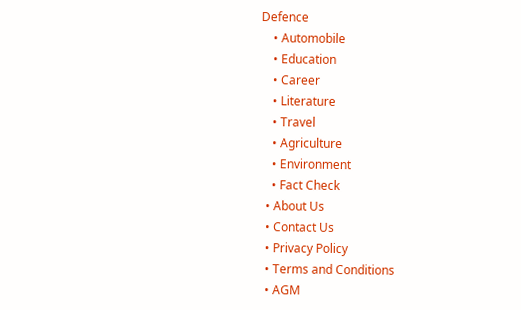Defence
    • Automobile
    • Education
    • Career
    • Literature
    • Travel
    • Agriculture
    • Environment
    • Fact Check
  • About Us
  • Contact Us
  • Privacy Policy
  • Terms and Conditions
  • AGM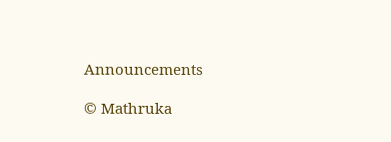Announcements

© Mathruka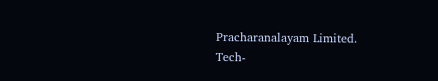Pracharanalayam Limited.
Tech-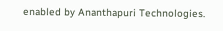enabled by Ananthapuri Technologies.